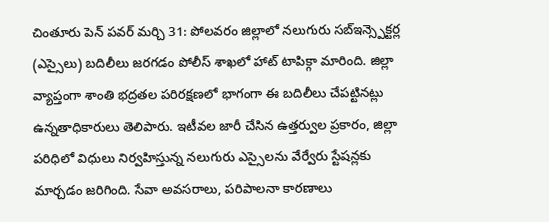చింతూరు పెన్ పవర్ మర్చి 31: పోలవరం జిల్లాలో నలుగురు సబ్ఇన్స్పెక్టర్ల (ఎస్సైలు) బదిలీలు జరగడం పోలీస్ శాఖలో హాట్ టాపిక్గా మారింది. జిల్లా వ్యాప్తంగా శాంతి భద్రతల పరిరక్షణలో భాగంగా ఈ బదిలీలు చేపట్టినట్లు ఉన్నతాధికారులు తెలిపారు. ఇటీవల జారీ చేసిన ఉత్తర్వుల ప్రకారం, జిల్లా పరిధిలో విధులు నిర్వహిస్తున్న నలుగురు ఎస్సైలను వేర్వేరు స్టేషన్లకు మార్చడం జరిగింది. సేవా అవసరాలు, పరిపాలనా కారణాలు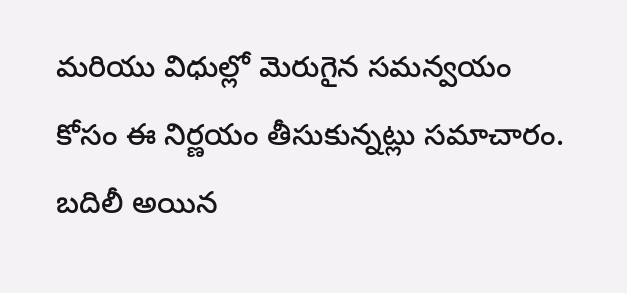మరియు విధుల్లో మెరుగైన సమన్వయం కోసం ఈ నిర్ణయం తీసుకున్నట్లు సమాచారం. బదిలీ అయిన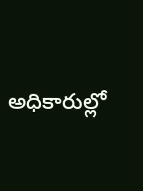అధికారుల్లో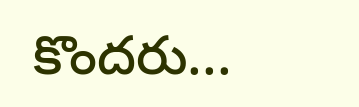కొందరు...